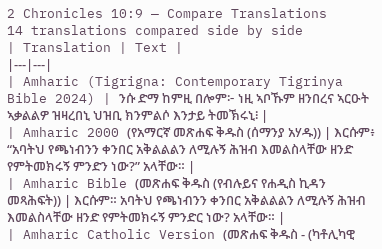2 Chronicles 10:9 — Compare Translations
14 translations compared side by side
| Translation | Text |
|---|---|
| Amharic (Tigrigna: Contemporary Tigrinya Bible 2024) | ንሱ ድማ ከምዚ በሎም፦ ነዚ ኣቦኹም ዘንበረና ኣርዑት ኣቃልልዎ ዝዛረበኒ ህዝቢ ክንምልሶ እንታይ ትመኽሩኒ፧ |
| Amharic 2000 (የአማርኛ መጽሐፍ ቅዱስ (ሰማንያ አሃዱ)) | እርሱም፥ “አባትህ የጫነብንን ቀንበር አቅልልልን ለሚሉኝ ሕዝብ እመልስላቸው ዘንድ የምትመክሩኝ ምንድን ነው?” አላቸው። |
| Amharic Bible (መጽሐፍ ቅዱስ (የብሉይና የሐዲስ ኪዳን መጻሕፍት)) | እርሱም። አባትህ የጫነብንን ቀንበር አቅልልልን ለሚሉኝ ሕዝብ እመልስላቸው ዘንድ የምትመክሩኝ ምንድር ነው? አላቸው። |
| Amharic Catholic Version (መጽሐፍ ቅዱስ - (ካቶሊካዊ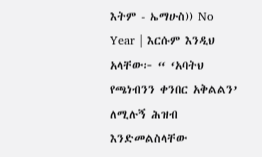እትም - ኤማሁስ)) No Year | እርሱም እንዲህ አላቸው፦ “ ‘አባትህ የጫነብንን ቀንበር አቅልልን’ ለሚሉኝ ሕዝብ እንድመልስላቸው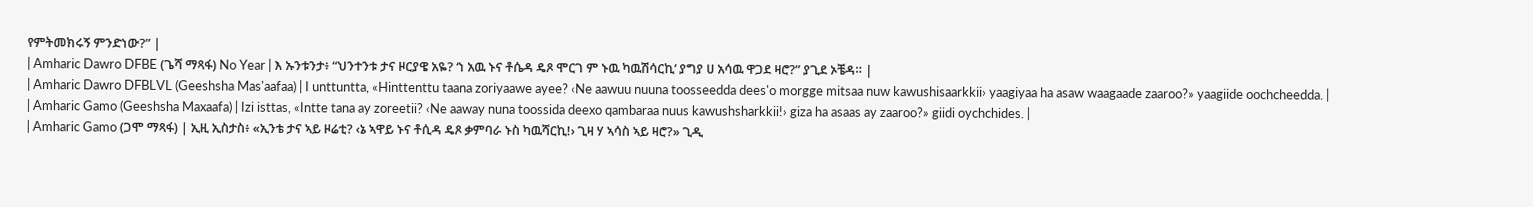የምትመክሩኝ ምንድነው?” |
| Amharic Dawro DFBE (ጌሻ ማጻፋ) No Year | እ ኡንቱንታ፥ “ህንተንቱ ታና ዞርያዌ አዬ? ‘ነ አዉ ኑና ቶሴዳ ዴጾ ሞርገ ም ኑዉ ካዉሽሳርኪ’ ያግያ ሀ አሳዉ ዋጋደ ዛሮ?” ያጊደ ኦቼዳ። |
| Amharic Dawro DFBLVL (Geeshsha Mas'aafaa) | I unttuntta, «Hinttenttu taana zoriyaawe ayee? ‹Ne aawuu nuuna toosseedda dees'o morgge mitsaa nuw kawushisaarkkii› yaagiyaa ha asaw waagaade zaaroo?» yaagiide oochcheedda. |
| Amharic Gamo (Geeshsha Maxaafa) | Izi isttas, «Intte tana ay zoreetii? ‹Ne aaway nuna toossida deexo qambaraa nuus kawushsharkkii!› giza ha asaas ay zaaroo?» giidi oychchides. |
| Amharic Gamo (ጋሞ ማጻፋ) | ኢዚ ኢስታስ፥ «ኢንቴ ታና ኣይ ዞሬቲ? ‹ኔ ኣዋይ ኑና ቶሲዳ ዴጾ ቃምባራ ኑስ ካዉሻርኪ!› ጊዛ ሃ ኣሳስ ኣይ ዛሮ?» ጊዲ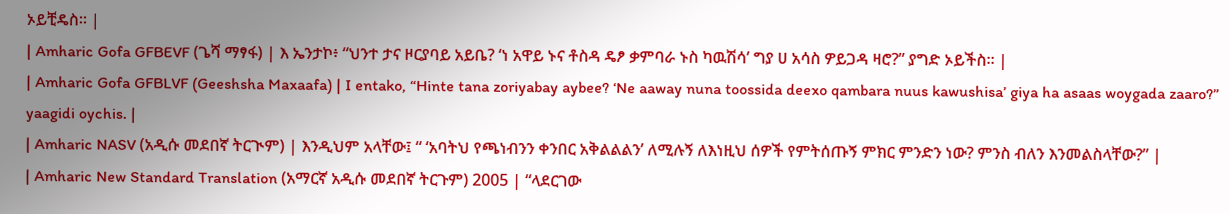ኦይቺዴስ። |
| Amharic Gofa GFBEVF (ጌሻ ማፃፋ) | እ ኤንታኮ፥ “ህንተ ታና ዞርያባይ አይቤ? ‘ነ አዋይ ኑና ቶስዳ ዴፆ ቃምባራ ኑስ ካዉሽሳ’ ግያ ሀ አሳስ ዎይጋዳ ዛሮ?” ያግድ ኦይችስ። |
| Amharic Gofa GFBLVF (Geeshsha Maxaafa) | I entako, “Hinte tana zoriyabay aybee? ‘Ne aaway nuna toossida deexo qambara nuus kawushisa’ giya ha asaas woygada zaaro?” yaagidi oychis. |
| Amharic NASV (አዲሱ መደበኛ ትርጒም) | እንዲህም አላቸው፤ “ ‘አባትህ የጫነብንን ቀንበር አቅልልልን’ ለሚሉኝ ለእነዚህ ሰዎች የምትሰጡኝ ምክር ምንድን ነው? ምንስ ብለን እንመልስላቸው?” |
| Amharic New Standard Translation (አማርኛ አዲሱ መደበኛ ትርጉም) 2005 | “ላደርገው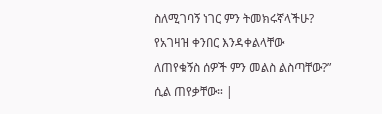ስለሚገባኝ ነገር ምን ትመክሩኛላችሁ? የአገዛዝ ቀንበር እንዳቀልላቸው ለጠየቁኝስ ሰዎች ምን መልስ ልስጣቸው?” ሲል ጠየቃቸው። |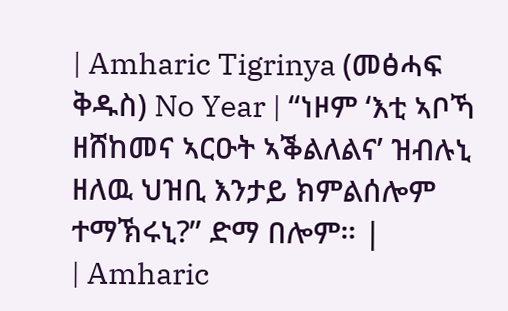| Amharic Tigrinya (መፅሓፍ ቅዱስ) No Year | “ነዞም ‘እቲ ኣቦኻ ዘሸከመና ኣርዑት ኣቕልለልና’ ዝብሉኒ ዘለዉ ህዝቢ እንታይ ክምልሰሎም ተማኽሩኒ?” ድማ በሎም። |
| Amharic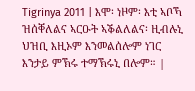Tigrinya 2011 | እሞ፡ ነዞም፡ እቲ ኣቦኻ ዝሰቐለልና ኣርዑት ኣቕልለልና፡ ዚብሉኒ ህዝቢ እዚኦም እንመልሰሎም ነገር እንታይ ምኽሩ ተማኽሩኒ በሎም። |